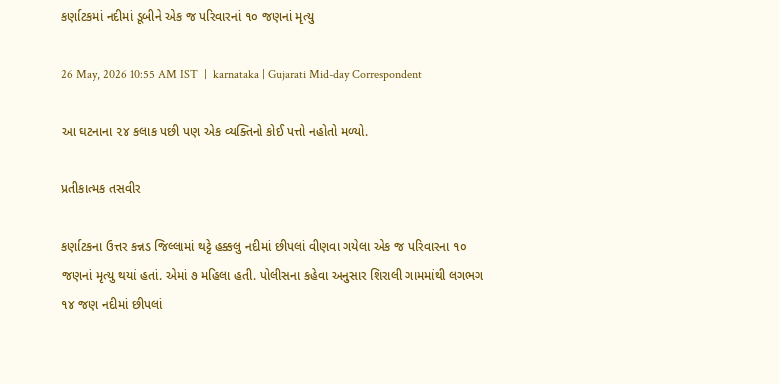કર્ણાટકમાં નદીમાં ડૂબીને એક જ પરિવારનાં ૧૦ જણનાં મૃત્યુ

26 May, 2026 10:55 AM IST  |  karnataka | Gujarati Mid-day Correspondent

આ ઘટનાના ૨૪ કલાક પછી પણ એક વ્યક્તિનો કોઈ પત્તો નહોતો મળ્યો.

પ્રતીકાત્મક તસવીર

કર્ણાટકના ઉત્તર કન્નડ જિલ્લામાં થટ્ટે હક્કલુ નદીમાં છીપલાં વીણવા ગયેલા એક જ પરિવારના ૧૦ જણનાં મૃત્યુ થયાં હતાં. એમાં ૭ મહિલા હતી. પોલીસના કહેવા અનુસાર શિરાલી ગામમાંથી લગભગ ૧૪ જણ નદીમાં છીપલાં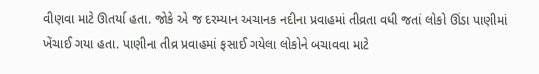વીણવા માટે ઊતર્યા હતા. જોકે એ જ દરમ્યાન અચાનક નદીના પ્રવાહમાં તીવ્રતા વધી જતાં લોકો ઊંડા પાણીમાં ખેંચાઈ ગયા હતા. પાણીના તીવ્ર પ્રવાહમાં ફસાઈ ગયેલા લોકોને બચાવવા માટે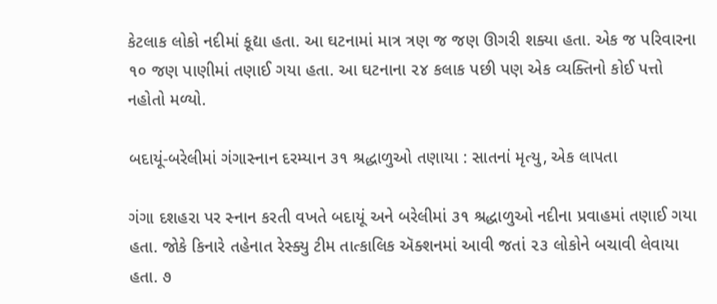કેટલાક લોકો નદીમાં કૂદ્યા હતા. આ ઘટનામાં માત્ર ત્રણ જ જણ ઊગરી શક્યા હતા. એક જ પરિવારના ૧૦ જણ પાણીમાં તણાઈ ગયા હતા. આ ઘટનાના ૨૪ કલાક પછી પણ એક વ્યક્તિનો કોઈ પત્તો નહોતો મળ્યો.

બદાયૂં-બરેલીમાં ગંગાસ્નાન દરમ્યાન ૩૧ શ્રદ્ધાળુઓ તણાયા : સાતનાં મૃત્યુ, એક લાપતા

ગંગા દશહરા પર સ્નાન કરતી વખતે બદાયૂં અને બરેલીમાં ૩૧ શ્રદ્ધાળુઓ નદીના પ્રવાહમાં તણાઈ ગયા હતા. જોકે કિનારે તહેનાત રેસ્ક્યુ ટીમ તાત્કાલિક ઍક્શનમાં આવી જતાં ૨૩ લોકોને બચાવી લેવાયા હતા. ૭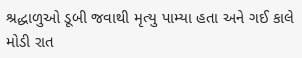શ્રદ્ધાળુઓ ડૂબી જવાથી મૃત્યુ પામ્યા હતા અને ગઈ કાલે મોડી રાત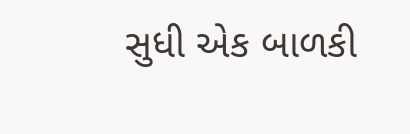સુધી એક બાળકી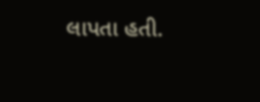લાપતા હતી.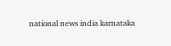national news india karnataka